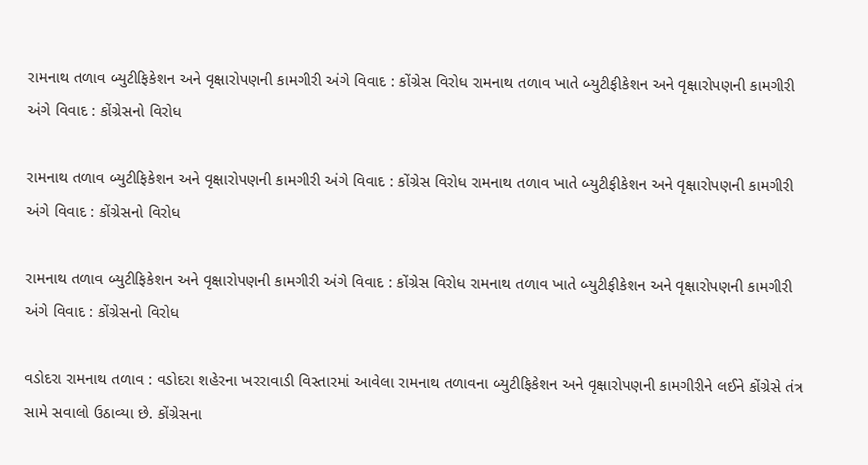રામનાથ તળાવ બ્યુટીફિકેશન અને વૃક્ષારોપણની કામગીરી અંગે વિવાદ : કોંગ્રેસ વિરોધ રામનાથ તળાવ ખાતે બ્યુટીફીકેશન અને વૃક્ષારોપણની કામગીરી અંગે વિવાદ : કોંગ્રેસનો વિરોધ

રામનાથ તળાવ બ્યુટીફિકેશન અને વૃક્ષારોપણની કામગીરી અંગે વિવાદ : કોંગ્રેસ વિરોધ રામનાથ તળાવ ખાતે બ્યુટીફીકેશન અને વૃક્ષારોપણની કામગીરી અંગે વિવાદ : કોંગ્રેસનો વિરોધ

રામનાથ તળાવ બ્યુટીફિકેશન અને વૃક્ષારોપણની કામગીરી અંગે વિવાદ : કોંગ્રેસ વિરોધ રામનાથ તળાવ ખાતે બ્યુટીફીકેશન અને વૃક્ષારોપણની કામગીરી અંગે વિવાદ : કોંગ્રેસનો વિરોધ

વડોદરા રામનાથ તળાવ : વડોદરા શહેરના ખરરાવાડી વિસ્તારમાં આવેલા રામનાથ તળાવના બ્યુટીફિકેશન અને વૃક્ષારોપણની કામગીરીને લઈને કોંગ્રેસે તંત્ર સામે સવાલો ઉઠાવ્યા છે. કોંગ્રેસના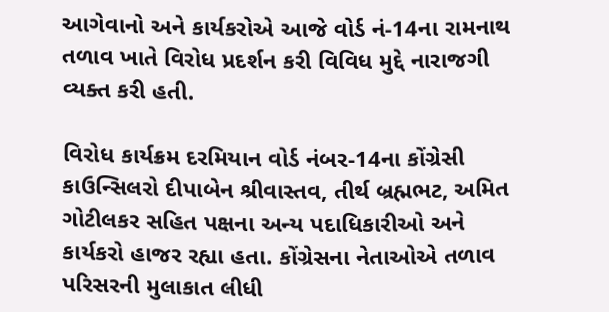આગેવાનો અને કાર્યકરોએ આજે વોર્ડ નં-14ના રામનાથ તળાવ ખાતે વિરોધ પ્રદર્શન કરી વિવિધ મુદ્દે નારાજગી વ્યક્ત કરી હતી.

વિરોધ કાર્યક્રમ દરમિયાન વોર્ડ નંબર-14ના કોંગ્રેસી કાઉન્સિલરો દીપાબેન શ્રીવાસ્તવ, તીર્થ બ્રહ્મભટ, અમિત ગોટીલકર સહિત પક્ષના અન્ય પદાધિકારીઓ અને કાર્યકરો હાજર રહ્યા હતા. કોંગ્રેસના નેતાઓએ તળાવ પરિસરની મુલાકાત લીધી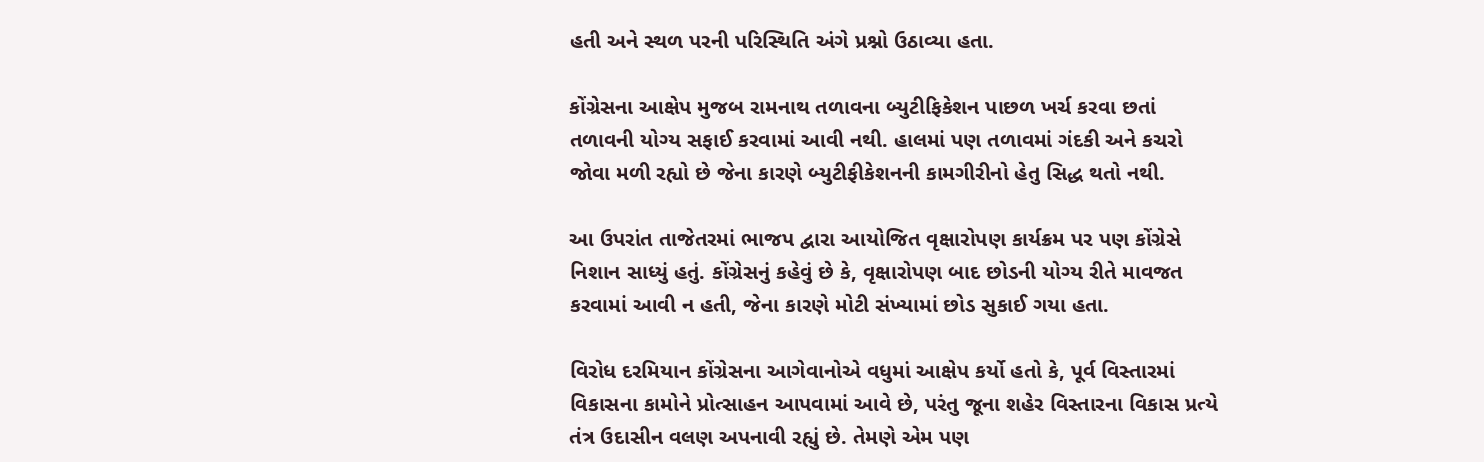હતી અને સ્થળ પરની પરિસ્થિતિ અંગે પ્રશ્નો ઉઠાવ્યા હતા.

કોંગ્રેસના આક્ષેપ મુજબ રામનાથ તળાવના બ્યુટીફિકેશન પાછળ ખર્ચ કરવા છતાં તળાવની યોગ્ય સફાઈ કરવામાં આવી નથી. હાલમાં પણ તળાવમાં ગંદકી અને કચરો જોવા મળી રહ્યો છે જેના કારણે બ્યુટીફીકેશનની કામગીરીનો હેતુ સિદ્ધ થતો નથી.

આ ઉપરાંત તાજેતરમાં ભાજપ દ્વારા આયોજિત વૃક્ષારોપણ કાર્યક્રમ પર પણ કોંગ્રેસે નિશાન સાધ્યું હતું. કોંગ્રેસનું કહેવું છે કે, વૃક્ષારોપણ બાદ છોડની યોગ્ય રીતે માવજત કરવામાં આવી ન હતી, જેના કારણે મોટી સંખ્યામાં છોડ સુકાઈ ગયા હતા.

વિરોધ દરમિયાન કોંગ્રેસના આગેવાનોએ વધુમાં આક્ષેપ કર્યો હતો કે, પૂર્વ વિસ્તારમાં વિકાસના કામોને પ્રોત્સાહન આપવામાં આવે છે, પરંતુ જૂના શહેર વિસ્તારના વિકાસ પ્રત્યે તંત્ર ઉદાસીન વલણ અપનાવી રહ્યું છે. તેમણે એમ પણ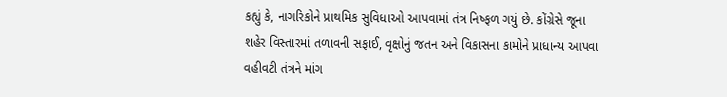કહ્યું કે, નાગરિકોને પ્રાથમિક સુવિધાઓ આપવામાં તંત્ર નિષ્ફળ ગયું છે. કોંગ્રેસે જૂના શહેર વિસ્તારમાં તળાવની સફાઈ, વૃક્ષોનું જતન અને વિકાસના કામોને પ્રાધાન્ય આપવા વહીવટી તંત્રને માંગ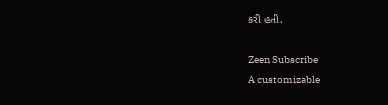કરી હતી.

Zeen Subscribe
A customizable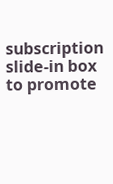subscription slide-in box to promote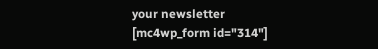your newsletter
[mc4wp_form id="314"]